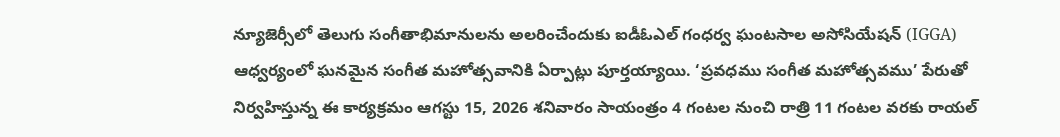న్యూజెర్సీలో తెలుగు సంగీతాభిమానులను అలరించేందుకు ఐడీఓఎల్ గంధర్వ ఘంటసాల అసోసియేషన్ (IGGA) ఆధ్వర్యంలో ఘనమైన సంగీత మహోత్సవానికి ఏర్పాట్లు పూర్తయ్యాయి. ‘ప్రవధము సంగీత మహోత్సవము’ పేరుతో నిర్వహిస్తున్న ఈ కార్యక్రమం ఆగస్టు 15, 2026 శనివారం సాయంత్రం 4 గంటల నుంచి రాత్రి 11 గంటల వరకు రాయల్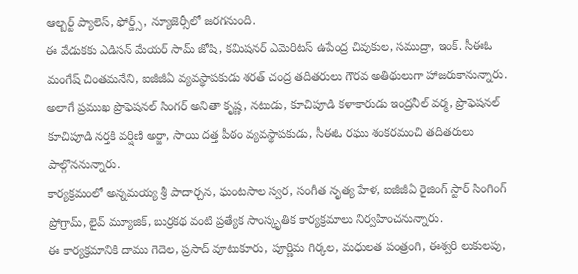ఆల్బర్ట్ ప్యాలెస్, ఫోర్డ్స్, న్యూజెర్సీలో జరగనుంది.
ఈ వేడుకకు ఎడిసన్ మేయర్ సామ్ జోషి, కమిషనర్ ఎమెరిటస్ ఉపేంద్ర చివుకుల, సముద్రా, ఇంక్. సీఈఓ మంగేష్ చింతమనేని, ఐజీజీఏ వ్యవస్థాపకుడు శరత్ చంద్ర తదితరులు గౌరవ అతిథులుగా హాజరుకానున్నారు.
అలాగే ప్రముఖ ప్రొఫెషనల్ సింగర్ అనితా కృష్ణ, నటుడు, కూచిపూడి కళాకారుడు ఇంద్రనీల్ వర్మ, ప్రొఫెషనల్ కూచిపూడి నర్తకి వర్షిణి అర్జా, సాయి దత్త పీఠం వ్యవస్థాపకుడు, సీఈఓ రఘు శంకరమంచి తదితరులు పాల్గొననున్నారు.
కార్యక్రమంలో అన్నమయ్య శ్రీ పాదార్చన, ఘంటసాల స్వర, సంగీత నృత్య హేళ, ఐజీజీఏ రైజింగ్ స్టార్ సింగింగ్ ప్రోగ్రామ్, లైవ్ మ్యూజిక్, బుర్రకథ వంటి ప్రత్యేక సాంస్కృతిక కార్యక్రమాలు నిర్వహించనున్నారు.
ఈ కార్యక్రమానికి దాము గెదెల, ప్రసాద్ వూటుకూరు, పూర్ణిమ గిర్కల, మధులత పంత్రంగి, ఈశ్వరి లుకులపు,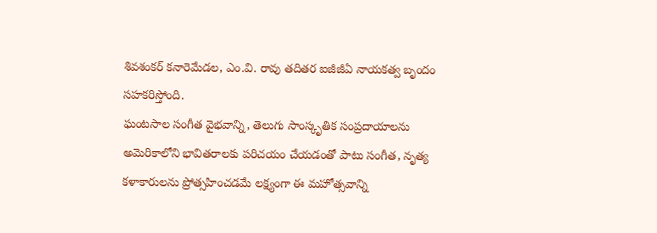శివశంకర్ కనారెమేడల, ఎం.వి. రావు తదితర ఐజీజీఏ నాయకత్వ బృందం సహకరిస్తోంది.
ఘంటసాల సంగీత వైభవాన్ని, తెలుగు సాంస్కృతిక సంప్రదాయాలను అమెరికాలోని భావితరాలకు పరిచయం చేయడంతో పాటు సంగీత, నృత్య కళాకారులను ప్రోత్సహించడమే లక్ష్యంగా ఈ మహోత్సవాన్ని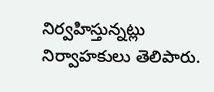నిర్వహిస్తున్నట్లు నిర్వాహకులు తెలిపారు.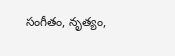సంగీతం, నృత్యం,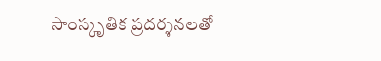సాంస్కృతిక ప్రదర్శనలతో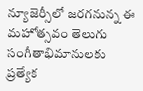న్యూజెర్సీలో జరగనున్న ఈ మహోత్సవం తెలుగు సంగీతాభిమానులకు ప్రత్యేక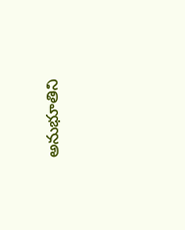అనుభూతిని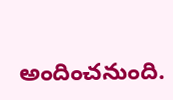అందించనుంది.